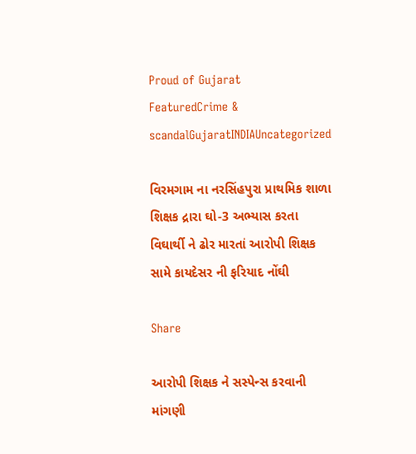Proud of Gujarat
FeaturedCrime & scandalGujaratINDIAUncategorized

વિરમગામ ના નરસિંહપુરા પ્રાથમિક શાળા શિક્ષક દ્રારા ઘો-3 અભ્યાસ કરતા વિઘાર્થી ને ઢોર મારતાં આરોપી શિક્ષક સામે કાયદેસર ની ફરિયાદ નોંઘી

Share

આરોપી શિક્ષક ને સસ્પેન્સ કરવાની માંગણી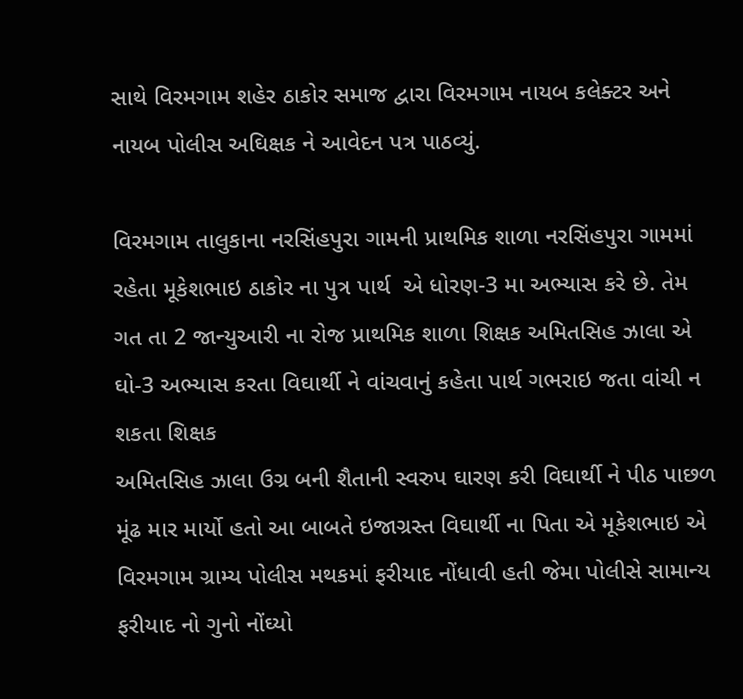સાથે વિરમગામ શહેર ઠાકોર સમાજ દ્વારા વિરમગામ નાયબ કલેક્ટર અને નાયબ પોલીસ અઘિક્ષક ને આવેદન પત્ર પાઠવ્યું.

વિરમગામ તાલુકાના નરસિંહપુરા ગામની પ્રાથમિક શાળા નરસિંહપુરા ગામમાં રહેતા મૂકેશભાઇ ઠાકોર ના પુત્ર પાર્થ  એ ધોરણ-3 મા અભ્યાસ કરે છે. તેમ ગત તા 2 જાન્યુઆરી ના રોજ પ્રાથમિક શાળા શિક્ષક અમિતસિહ ઝાલા એ ઘો-3 અભ્યાસ કરતા વિઘાર્થી ને વાંચવાનું કહેતા પાર્થ ગભરાઇ જતા વાંચી ન શકતા શિક્ષક
અમિતસિહ ઝાલા ઉગ્ર બની શૈતાની સ્વરુપ ઘારણ કરી વિઘાર્થી ને પીઠ પાછળ મૂંઢ માર માર્યો હતો આ બાબતે ઇજાગ્રસ્ત વિઘાર્થી ના પિતા એ મૂકેશભાઇ એ વિરમગામ ગ્રામ્ય પોલીસ મથકમાં ફરીયાદ નોંધાવી હતી જેમા પોલીસે સામાન્ય ફરીયાદ નો ગુનો નોંઘ્યો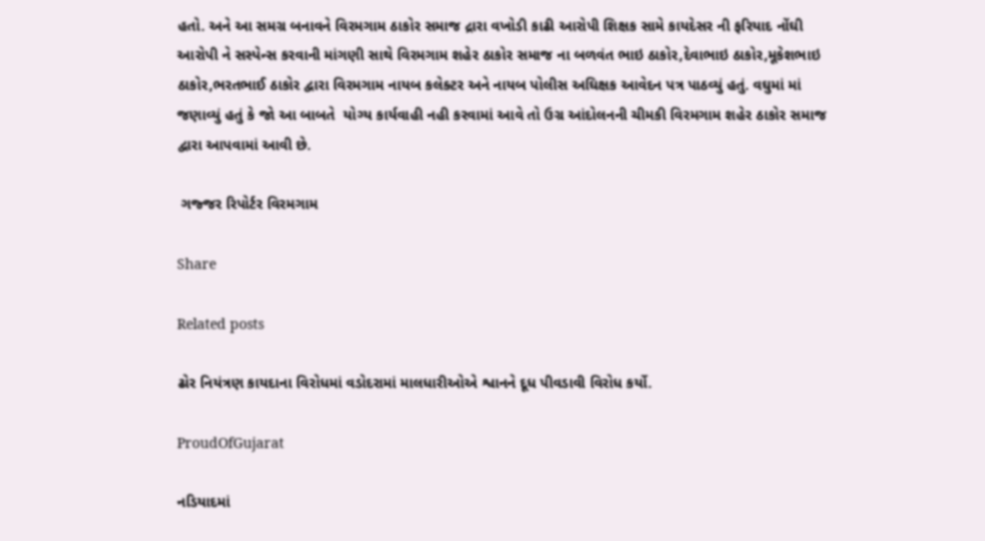હતો. અને આ સમગ્ર બનાવને વિરમગામ ઠાકોર સમાજ દ્રારા વખોડી કાઢી આરોપી શિક્ષક સામે કાયદેસર ની ફરિયાદ નોંઘી આરોપી ને સસ્પેન્સ કરવાની માંગણી સાથે વિરમગામ શહેર ઠાકોર સમાજ ના બળવંત ભાઇ ઠાકોર,દેવાભાઇ ઠાકોર,મૂકેશભાઇ ઠાકોર,ભરતભાઈ ઠાકોર દ્વારા વિરમગામ નાયબ કલેક્ટર અને નાયબ પોલીસ અઘિક્ષક આવેદન પત્ર પાઠવ્યું હતું. વઘુમાં માં જણાવ્યું હતું કે જો આ બાબતે  યોગ્ય કાર્યવાહી નહી કરવામાં આવે તો ઉગ્ર આંદોલનની ચીમકી વિરમગામ શહેર ઠાકોર સમાજ દ્વારા આપવામાં આવી છે.

 ગજ્જર રિપોર્ટર વિરમગામ

Share

Related posts

ઢોર નિયંત્રણ કાયદાના વિરોધમાં વડોદરામાં માલધારીઓએ શ્વાનને દૂધ પીવડાવી વિરોધ કર્યો.

ProudOfGujarat

નડિયાદમાં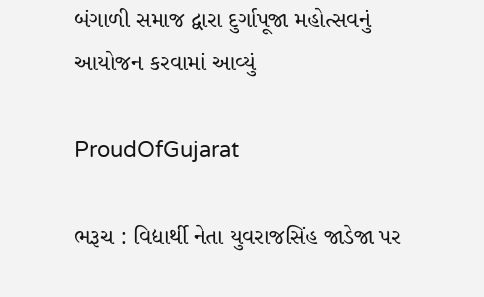બંગાળી સમાજ દ્વારા દુર્ગાપૂજા મહોત્સવનું આયોજન કરવામાં આવ્યું

ProudOfGujarat

ભરૂચ : વિદ્યાર્થી નેતા યુવરાજસિંહ જાડેજા પર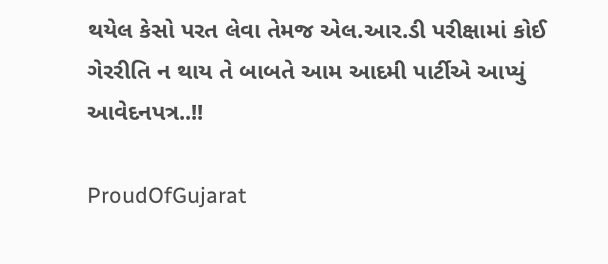થયેલ કેસો પરત લેવા તેમજ એલ.આર.ડી પરીક્ષામાં કોઈ ગેરરીતિ ન થાય તે બાબતે આમ આદમી પાર્ટીએ આપ્યું આવેદનપત્ર..!!

ProudOfGujarat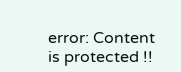error: Content is protected !!